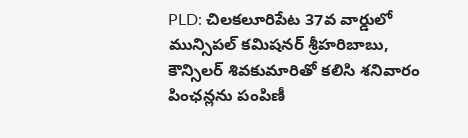PLD: చిలకలూరిపేట 37వ వార్డులో మున్సిపల్ కమిషనర్ శ్రీహరిబాబు, కౌన్సిలర్ శివకుమారితో కలిసి శనివారం పింఛన్లను పంపిణీ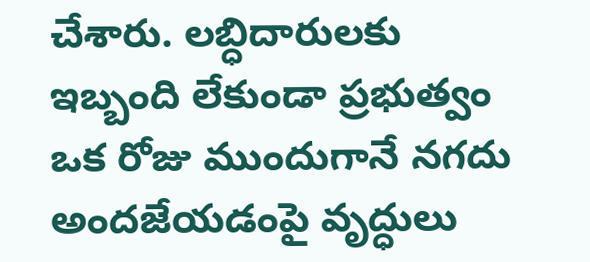చేశారు. లబ్ధిదారులకు ఇబ్బంది లేకుండా ప్రభుత్వం ఒక రోజు ముందుగానే నగదు అందజేయడంపై వృద్ధులు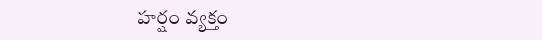హర్షం వ్యక్తం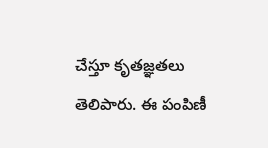చేస్తూ కృతజ్ఞతలు తెలిపారు. ఈ పంపిణీ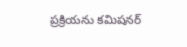ప్రక్రియను కమిషనర్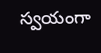స్వయంగా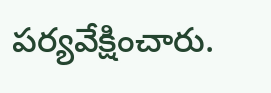పర్యవేక్షించారు.